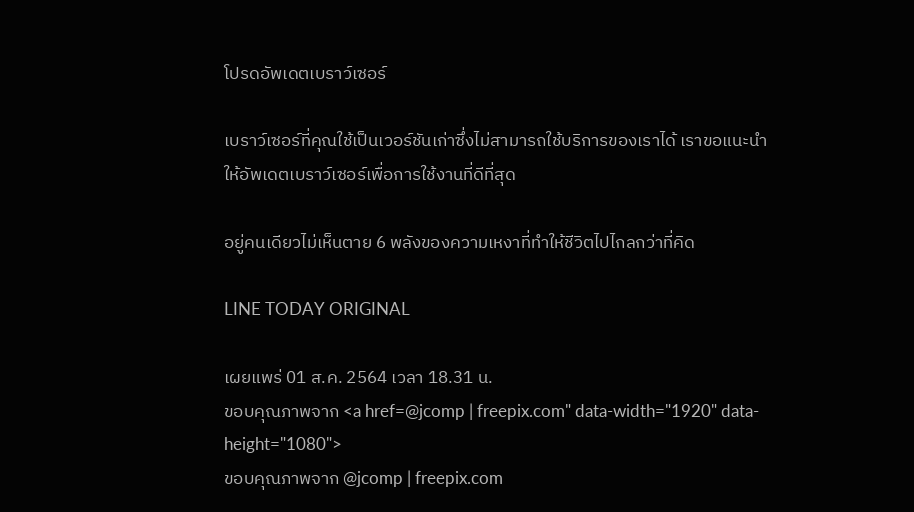โปรดอัพเดตเบราว์เซอร์

เบราว์เซอร์ที่คุณใช้เป็นเวอร์ชันเก่าซึ่งไม่สามารถใช้บริการของเราได้ เราขอแนะนำให้อัพเดตเบราว์เซอร์เพื่อการใช้งานที่ดีที่สุด

อยู่คนเดียวไม่เห็นตาย 6 พลังของความเหงาที่ทำให้ชีวิตไปไกลกว่าที่คิด

LINE TODAY ORIGINAL

เผยแพร่ 01 ส.ค. 2564 เวลา 18.31 น.
ขอบคุณภาพจาก <a href=@jcomp | freepix.com" data-width="1920" data-height="1080">
ขอบคุณภาพจาก @jcomp | freepix.com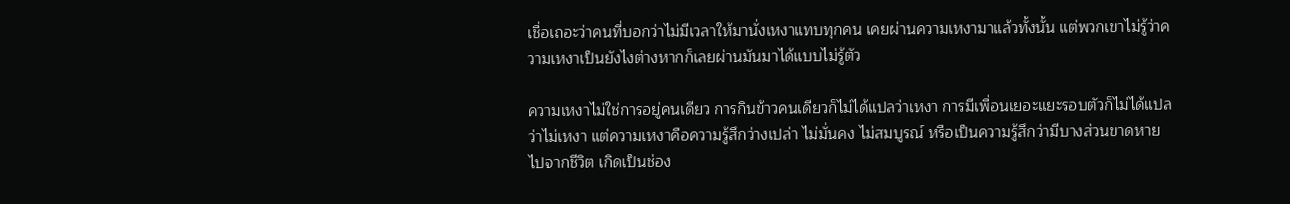เชื่อเถอะว่าคนที่บอกว่าไม่มีเวลาให้มานั่งเหงาแทบทุกคน เคยผ่านความเหงามาแล้วทั้งนั้น แต่พวกเขาไม่รู้ว่าความเหงาเป็นยังไงต่างหากก็เลยผ่านมันมาได้แบบไม่รู้ตัว

ความเหงาไม่ใช่การอยู่คนเดียว การกินข้าวคนเดียวก็ไม่ได้แปลว่าเหงา การมีเพื่อนเยอะแยะรอบตัวก็ไม่ได้แปลว่าไม่เหงา แต่ความเหงาคือความรู้สึกว่างเปล่า ไม่มั่นคง ไม่สมบูรณ์ หรือเป็นความรู้สึกว่ามีบางส่วนขาดหายไปจากชีวิต เกิดเป็นช่อง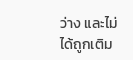ว่าง และไม่ได้ถูกเติม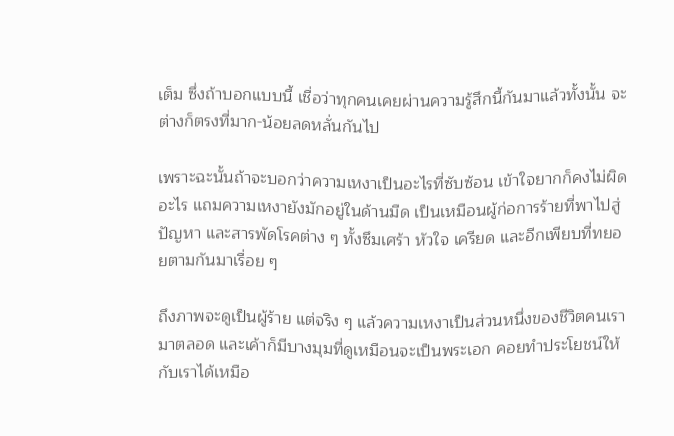เต็ม ซึ่งถ้าบอกแบบนี้ เชื่อว่าทุกคนเคยผ่านความรู้สึกนี้กันมาแล้วทั้งนั้น จะต่างก็ตรงที่มาก-น้อยลดหลั่นกันไป

เพราะฉะนั้นถ้าจะบอกว่าความเหงาเป็นอะไรที่ซับซ้อน เข้าใจยากก็คงไม่ผิดอะไร แถมความเหงายังมักอยู่ในด้านมืด เป็นเหมือนผู้ก่อการร้ายที่พาไปสู่ปัญหา และสารพัดโรคต่าง ๆ ทั้งซึมเศร้า หัวใจ เครียด และอีกเพียบที่ทยอยตามกันมาเรื่อย ๆ

ถึงภาพจะดูเป็นผู้ร้าย แต่จริง ๆ แล้วความเหงาเป็นส่วนหนึ่งของชีวิตคนเรามาตลอด และเค้าก็มีบางมุมที่ดูเหมือนจะเป็นพระเอก คอยทำประโยชน์ให้กับเราได้เหมือ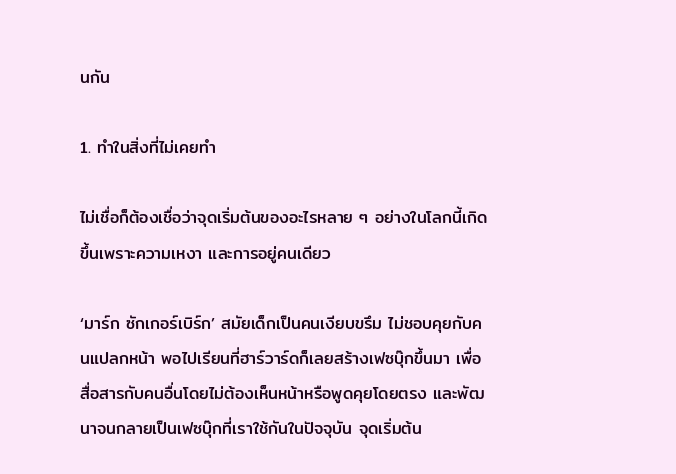นกัน

1. ทำในสิ่งที่ไม่เคยทำ

ไม่เชื่อก็ต้องเชื่อว่าจุดเริ่มต้นของอะไรหลาย ๆ อย่างในโลกนี้เกิดขึ้นเพราะความเหงา และการอยู่คนเดียว

‘มาร์ก ซักเกอร์เบิร์ก’ สมัยเด็กเป็นคนเงียบขรึม ไม่ชอบคุยกับคนแปลกหน้า พอไปเรียนที่ฮาร์วาร์ดก็เลยสร้างเฟซบุ๊กขึ้นมา เพื่อสื่อสารกับคนอื่นโดยไม่ต้องเห็นหน้าหรือพูดคุยโดยตรง และพัฒนาจนกลายเป็นเฟซบุ๊กที่เราใช้กันในปัจจุบัน จุดเริ่มต้น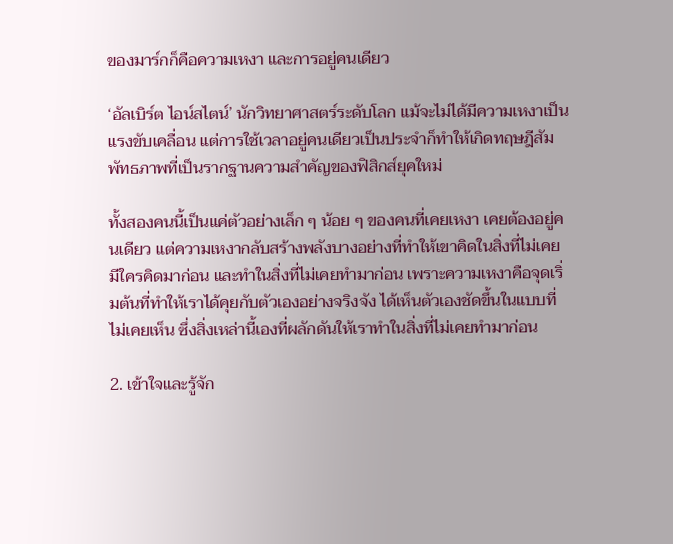ของมาร์กก็คือความเหงา และการอยู่คนเดียว

‘อัลเบิร์ต ไอน์สไตน์’ นักวิทยาศาสตร์ระดับโลก แม้จะไม่ได้มีความเหงาเป็นแรงขับเคลื่อน แต่การใช้เวลาอยู่คนเดียวเป็นประจำก็ทำให้เกิดทฤษฎีสัมพัทธภาพที่เป็นรากฐานความสำคัญของฟิสิกส์ยุคใหม่

ทั้งสองคนนี้เป็นแค่ตัวอย่างเล็ก ๆ น้อย ๆ ของคนที่เคยเหงา เคยต้องอยู่คนเดียว แต่ความเหงากลับสร้างพลังบางอย่างที่ทำให้เขาคิดในสิ่งที่ไม่เคยมีใครคิดมาก่อน และทำในสิ่งที่ไม่เคยทำมาก่อน เพราะความเหงาคือจุดเริ่มต้นที่ทำให้เราได้คุยกับตัวเองอย่างจริงจัง ได้เห็นตัวเองชัดขึ้นในแบบที่ไม่เคยเห็น ซึ่งสิ่งเหล่านี้เองที่ผลักดันให้เราทำในสิ่งที่ไม่เคยทำมาก่อน

2. เข้าใจและรู้จัก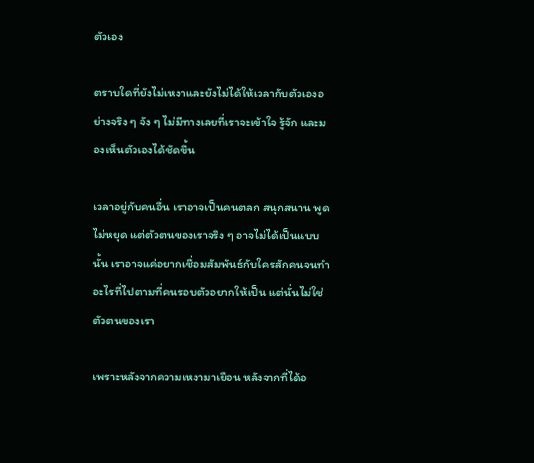ตัวเอง

ตราบใดที่ยังไม่เหงาและยังไม่ได้ให้เวลากับตัวเองอย่างจริง ๆ จัง ๆ ไม่มีทางเลยที่เราจะเข้าใจ รู้จัก และมองเห็นตัวเองได้ชัดขึ้น

เวลาอยู่กับคนอื่น เราอาจเป็นคนตลก สนุกสนาน พูดไม่หยุด แต่ตัวตนของเราจริง ๆ อาจไม่ได้เป็นแบบนั้น เราอาจแค่อยากเชื่อมสัมพันธ์กับใครสักคนจนทำอะไรที่ไปตามที่คนรอบตัวอยากให้เป็น แต่นั่นไม่ใช่ตัวตนของเรา

เพราะหลังจากความเหงามาเยือน หลังจากที่ได้อ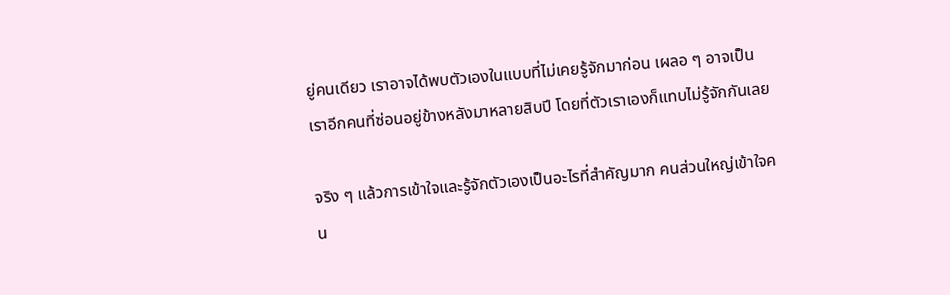ยู่คนเดียว เราอาจได้พบตัวเองในแบบที่ไม่เคยรู้จักมาก่อน เผลอ ๆ อาจเป็นเราอีกคนที่ซ่อนอยู่ข้างหลังมาหลายสิบปี โดยที่ตัวเราเองก็แทบไม่รู้จักกันเลย

จริง ๆ แล้วการเข้าใจและรู้จักตัวเองเป็นอะไรที่สำคัญมาก คนส่วนใหญ่เข้าใจคน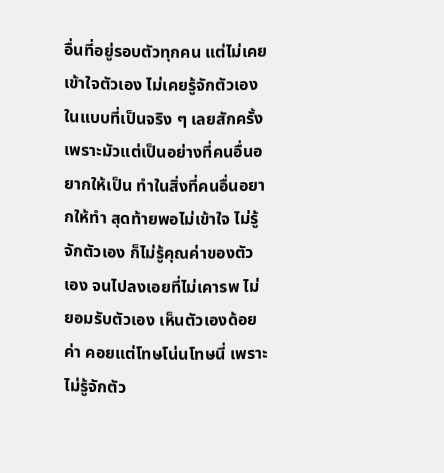อื่นที่อยู่รอบตัวทุกคน แต่ไม่เคยเข้าใจตัวเอง ไม่เคยรู้จักตัวเองในแบบที่เป็นจริง ๆ เลยสักครั้ง เพราะมัวแต่เป็นอย่างที่คนอื่นอยากให้เป็น ทำในสิ่งที่คนอื่นอยากให้ทำ สุดท้ายพอไม่เข้าใจ ไม่รู้จักตัวเอง ก็ไม่รู้คุณค่าของตัวเอง จนไปลงเอยที่ไม่เคารพ ไม่ยอมรับตัวเอง เห็นตัวเองด้อยค่า คอยแต่โทษโน่นโทษนี่ เพราะไม่รู้จักตัว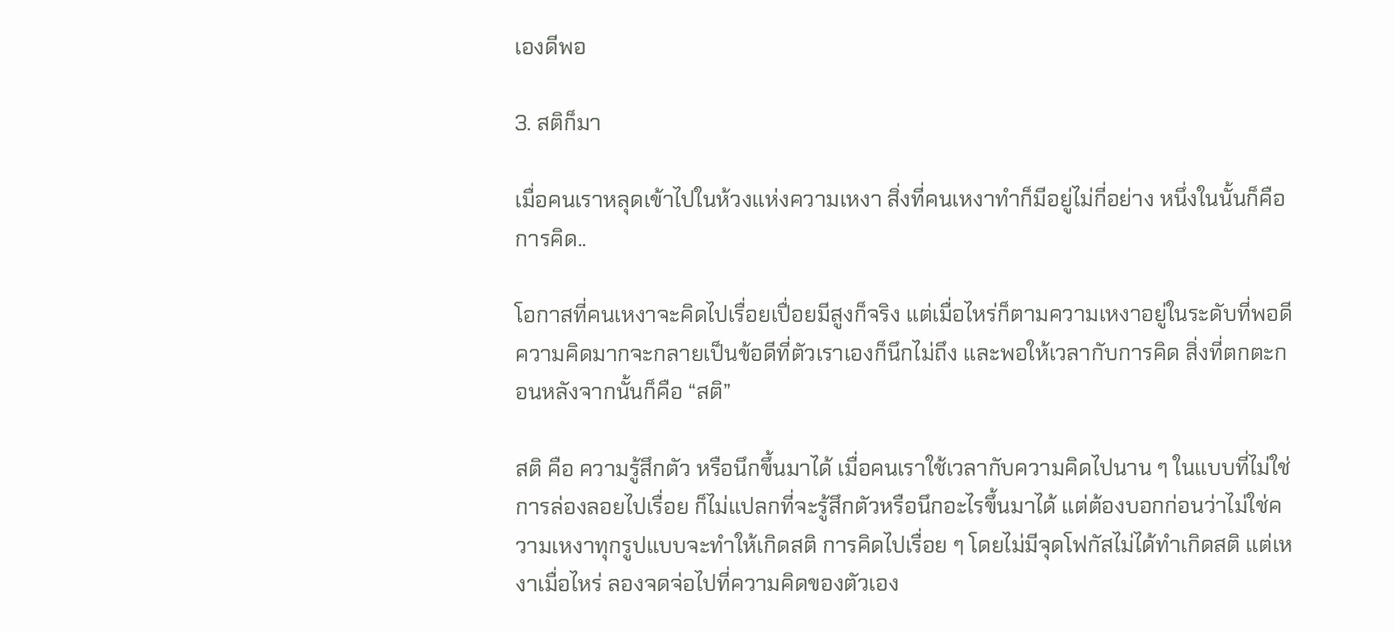เองดีพอ

3. สติก็มา

เมื่อคนเราหลุดเข้าไปในห้วงแห่งความเหงา สิ่งที่คนเหงาทำก็มีอยู่ไม่กี่อย่าง หนึ่งในนั้นก็คือการคิด..

โอกาสที่คนเหงาจะคิดไปเรื่อยเปื่อยมีสูงก็จริง แต่เมื่อไหร่ก็ตามความเหงาอยู่ในระดับที่พอดี ความคิดมากจะกลายเป็นข้อดีที่ตัวเราเองก็นึกไม่ถึง และพอให้เวลากับการคิด สิ่งที่ตกตะกอนหลังจากนั้นก็คือ “สติ”

สติ คือ ความรู้สึกตัว หรือนึกขึ้นมาได้ เมื่อคนเราใช้เวลากับความคิดไปนาน ๆ ในแบบที่ไม่ใช่การล่องลอยไปเรื่อย ก็ไม่แปลกที่จะรู้สึกตัวหรือนึกอะไรขึ้นมาได้ แต่ต้องบอกก่อนว่าไม่ใช่ความเหงาทุกรูปแบบจะทำให้เกิดสติ การคิดไปเรื่อย ๆ โดยไม่มีจุดโฟกัสไม่ได้ทำเกิดสติ แต่เหงาเมื่อไหร่ ลองจดจ่อไปที่ความคิดของตัวเอง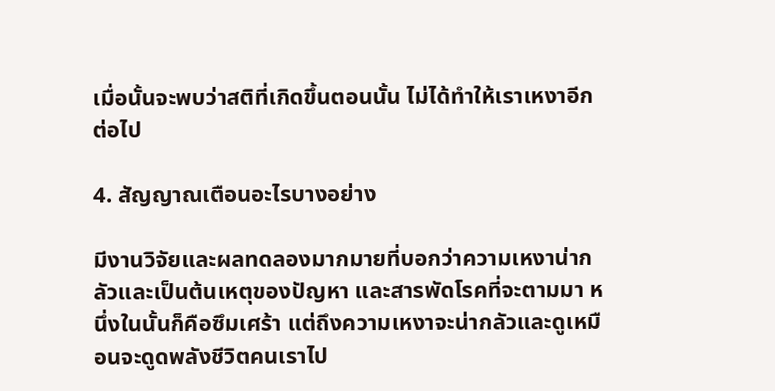เมื่อนั้นจะพบว่าสติที่เกิดขึ้นตอนนั้น ไม่ได้ทำให้เราเหงาอีกต่อไป

4. สัญญาณเตือนอะไรบางอย่าง

มีงานวิจัยและผลทดลองมากมายที่บอกว่าความเหงาน่ากลัวและเป็นต้นเหตุของปัญหา และสารพัดโรคที่จะตามมา หนึ่งในนั้นก็คือซึมเศร้า แต่ถึงความเหงาจะน่ากลัวและดูเหมือนจะดูดพลังชีวิตคนเราไป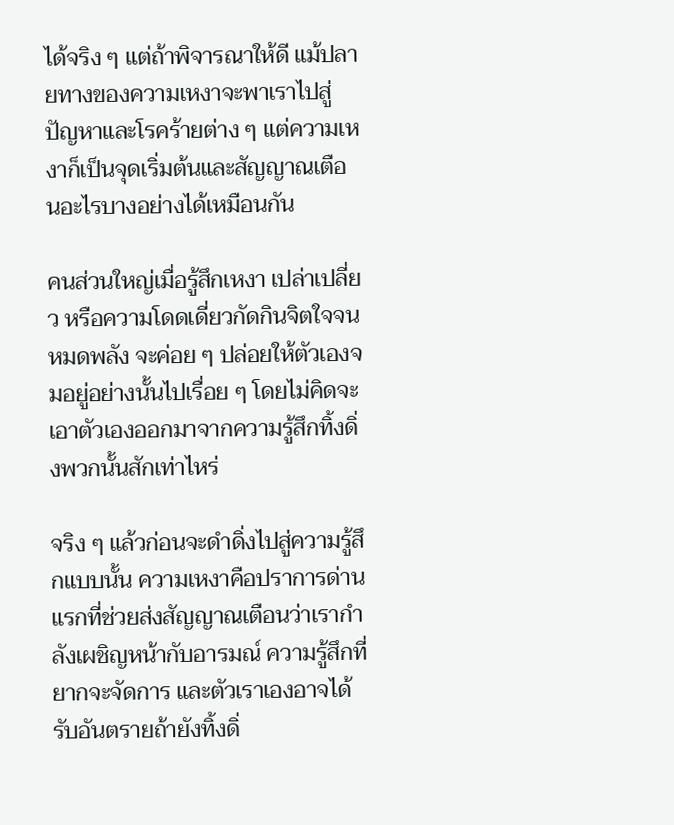ได้จริง ๆ แต่ถ้าพิจารณาให้ดี แม้ปลายทางของความเหงาจะพาเราไปสู่ปัญหาและโรคร้ายต่าง ๆ แต่ความเหงาก็เป็นจุดเริ่มต้นและสัญญาณเตือนอะไรบางอย่างได้เหมือนกัน

คนส่วนใหญ่เมื่อรู้สึกเหงา เปล่าเปลี่ยว หรือความโดดเดี่ยวกัดกินจิตใจจนหมดพลัง จะค่อย ๆ ปล่อยให้ตัวเองจมอยู่อย่างนั้นไปเรื่อย ๆ โดยไม่คิดจะเอาตัวเองออกมาจากความรู้สึกทิ้งดิ่งพวกนั้นสักเท่าไหร่

จริง ๆ แล้วก่อนจะดำดิ่งไปสู่ความรู้สึกแบบนั้น ความเหงาคือปราการด่านแรกที่ช่วยส่งสัญญาณเตือนว่าเรากำลังเผชิญหน้ากับอารมณ์ ความรู้สึกที่ยากจะจัดการ และตัวเราเองอาจได้รับอันตรายถ้ายังทิ้งดิ่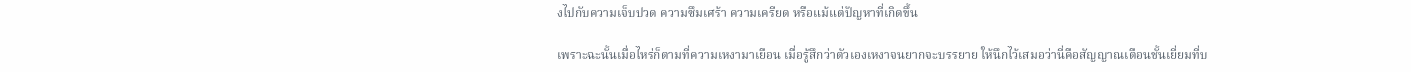งไปกับความเจ็บปวด ความซึมเศร้า ความเครียด หรือแม้แต่ปัญหาที่เกิดขึ้น

เพราะฉะนั้นเมื่อไหร่ก็ตามที่ความเหงามาเยือน เมื่อรู้สึกว่าตัวเองเหงาจนยากจะบรรยาย ให้นึกไว้เสมอว่านี่คือสัญญาณเตือนชั้นเยี่ยมที่บ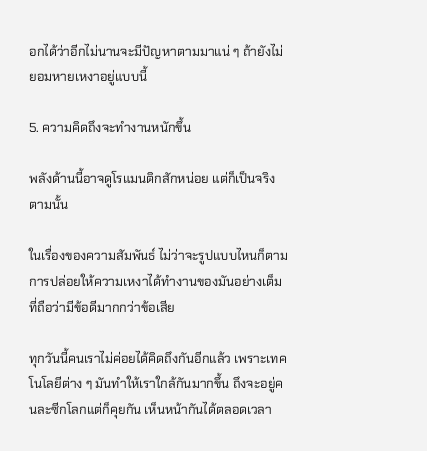อกได้ว่าอีกไม่นานจะมีปัญหาตามมาแน่ ๆ ถ้ายังไม่ยอมหายเหงาอยู่แบบนี้

5. ความคิดถึงจะทำงานหนักขึ้น

พลังด้านนี้อาจดูโรแมนติกสักหน่อย แต่ก็เป็นจริงตามนั้น

ในเรื่องของความสัมพันธ์ ไม่ว่าจะรูปแบบไหนก็ตาม การปล่อยให้ความเหงาได้ทำงานของมันอย่างเต็มที่ถือว่ามีข้อดีมากกว่าข้อเสีย

ทุกวันนี้คนเราไม่ค่อยได้คิดถึงกันอีกแล้ว เพราะเทคโนโลยีต่าง ๆ มันทำให้เราใกล้กันมากขึ้น ถึงจะอยู่คนละซีกโลกแต่ก็คุยกัน เห็นหน้ากันได้ตลอดเวลา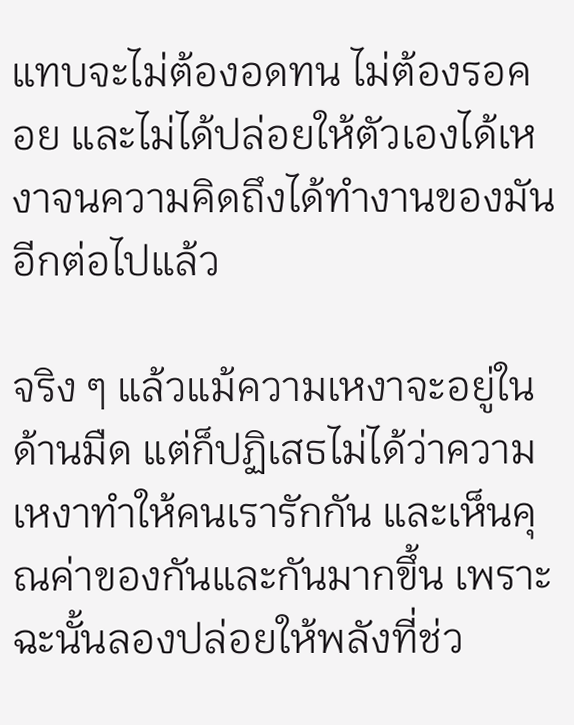แทบจะไม่ต้องอดทน ไม่ต้องรอคอย และไม่ได้ปล่อยให้ตัวเองได้เหงาจนความคิดถึงได้ทำงานของมันอีกต่อไปแล้ว

จริง ๆ แล้วแม้ความเหงาจะอยู่ในด้านมืด แต่ก็ปฏิเสธไม่ได้ว่าความเหงาทำให้คนเรารักกัน และเห็นคุณค่าของกันและกันมากขึ้น เพราะฉะนั้นลองปล่อยให้พลังที่ช่ว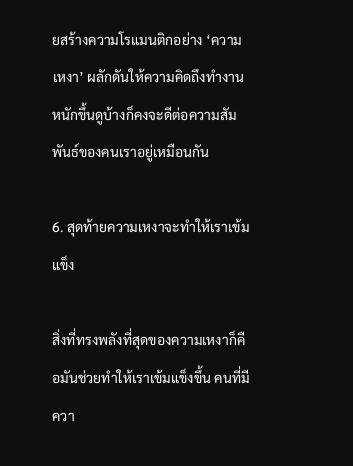ยสร้างความโรแมนติกอย่าง ‘ความเหงา’ ผลักดันให้ความคิดถึงทำงานหนักขึ้นดูบ้างก็คงจะดีต่อความสัมพันธ์ของคนเราอยู่เหมือนกัน

6. สุดท้ายความเหงาจะทำให้เราเข้มแข็ง

สิ่งที่ทรงพลังที่สุดของความเหงาก็คือมันช่วยทำให้เราเข้มแข็งขึ้น คนที่มีควา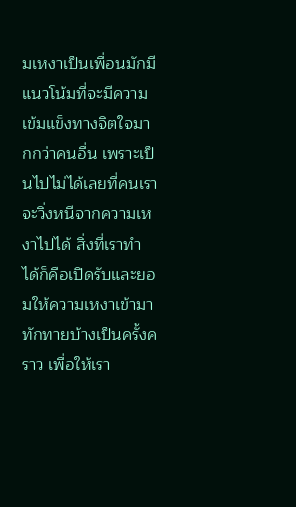มเหงาเป็นเพื่อนมักมีแนวโน้มที่จะมีความเข้มแข็งทางจิตใจมากกว่าคนอื่น เพราะเป็นไปไม่ได้เลยที่คนเราจะวิ่งหนีจากความเหงาไปได้ สิ่งที่เราทำได้ก็คือเปิดรับและยอมให้ความเหงาเข้ามาทักทายบ้างเป็นครั้งคราว เพื่อให้เรา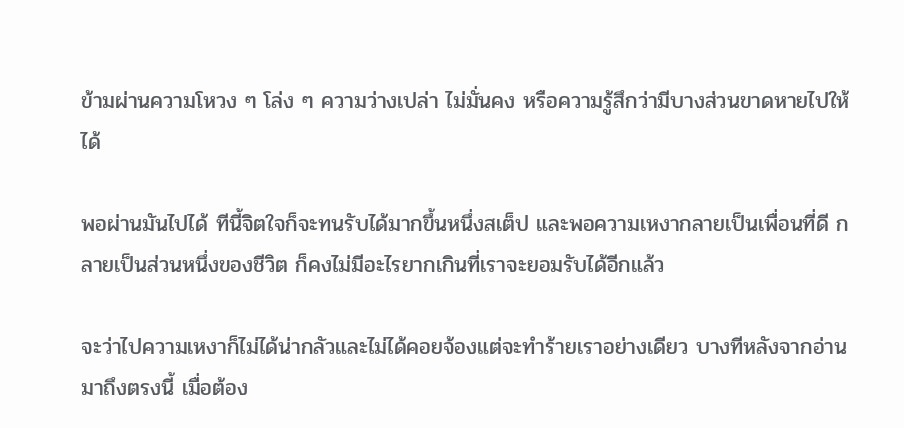ข้ามผ่านความโหวง ๆ โล่ง ๆ ความว่างเปล่า ไม่มั่นคง หรือความรู้สึกว่ามีบางส่วนขาดหายไปให้ได้

พอผ่านมันไปได้ ทีนี้จิตใจก็จะทนรับได้มากขึ้นหนึ่งสเต็ป และพอความเหงากลายเป็นเพื่อนที่ดี กลายเป็นส่วนหนึ่งของชีวิต ก็คงไม่มีอะไรยากเกินที่เราจะยอมรับได้อีกแล้ว

จะว่าไปความเหงาก็ไม่ได้น่ากลัวและไม่ได้คอยจ้องแต่จะทำร้ายเราอย่างเดียว บางทีหลังจากอ่านมาถึงตรงนี้ เมื่อต้อง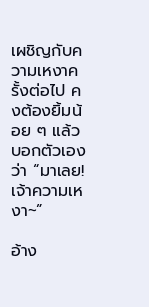เผชิญกับความเหงาครั้งต่อไป คงต้องยิ้มน้อย ๆ แล้วบอกตัวเองว่า “มาเลย! เจ้าความเหงา~”

อ้าง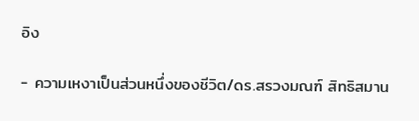อิง

- ความเหงาเป็นส่วนหนึ่งของชีวิต/ดร.สรวงมณฑ์ สิทธิสมาน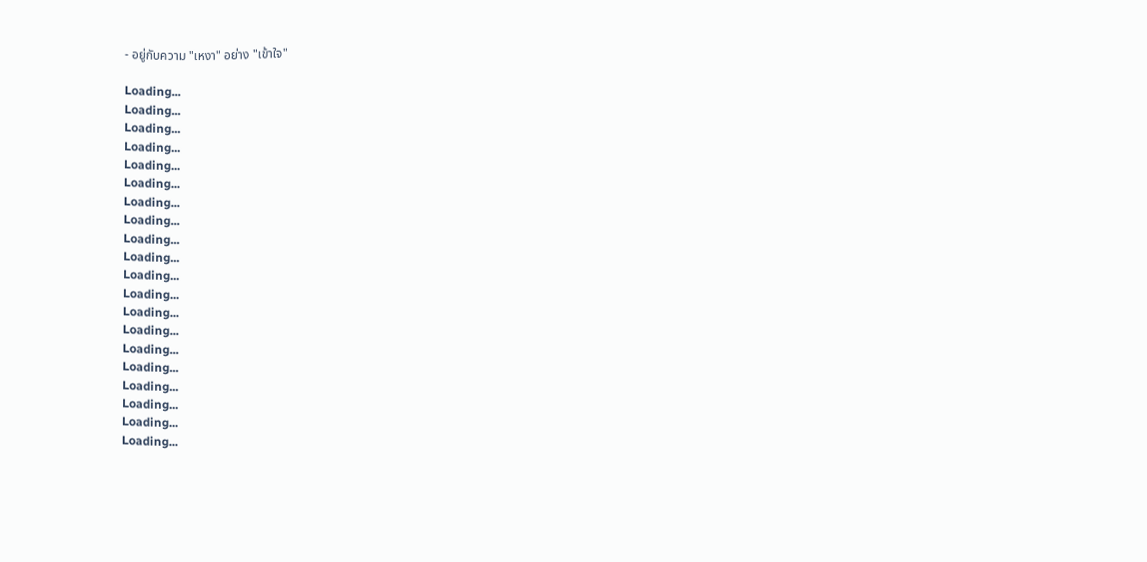- อยู่กับความ "เหงา" อย่าง "เข้าใจ"

Loading...
Loading...
Loading...
Loading...
Loading...
Loading...
Loading...
Loading...
Loading...
Loading...
Loading...
Loading...
Loading...
Loading...
Loading...
Loading...
Loading...
Loading...
Loading...
Loading...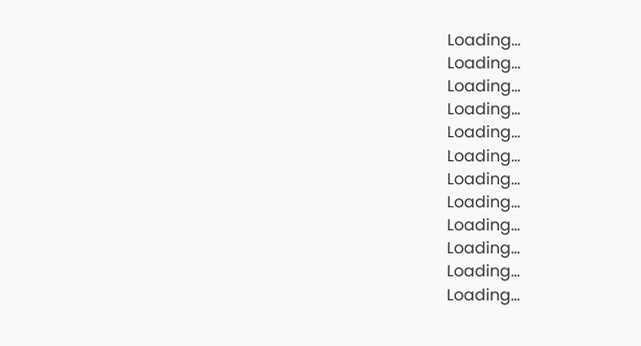Loading...
Loading...
Loading...
Loading...
Loading...
Loading...
Loading...
Loading...
Loading...
Loading...
Loading...
Loading...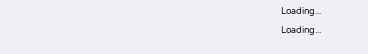Loading...
Loading...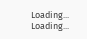Loading...
Loading...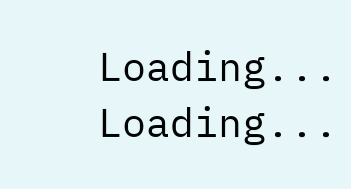Loading...
Loading...